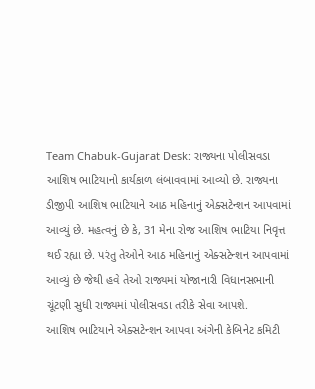Team Chabuk-Gujarat Desk: રાજ્યના પોલીસવડા આશિષ ભાટિયાનો કાર્યકાળ લંબાવવામાં આવ્યો છે. રાજ્યના ડીજીપી આશિષ ભાટિયાને આઠ મહિનાનું એક્સટેન્શન આપવામાં આવ્યું છે. મહત્વનું છે કે, 31 મેના રોજ આશિષ ભાટિયા નિવૃત્ત થઈ રહ્યા છે. પરંતુ તેઓને આઠ મહિનાનું એક્સટેન્શન આપવામાં આવ્યું છે જેથી હવે તેઓ રાજ્યમાં યોજાનારી વિધાનસભાની ચૂંટણી સુધી રાજ્યમાં પોલીસવડા તરીકે સેવા આપશે.
આશિષ ભાટિયાને એક્સટેન્શન આપવા અંગેની કેબિનેટ કમિટી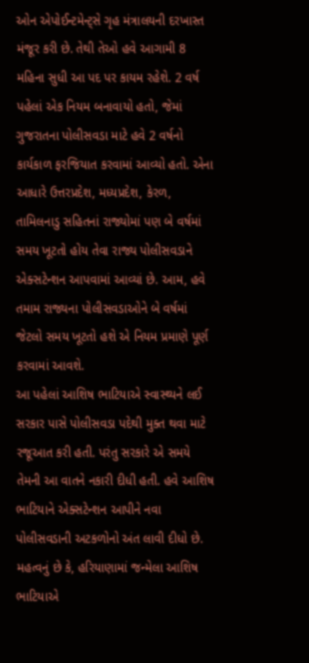ઓન એપોઈન્ટમેન્ટ્સે ગૃહ મંત્રાલયની દરખાસ્ત મંજૂર કરી છે. તેથી તેઓ હવે આગામી 8 મહિના સુધી આ પદ પર કાયમ રહેશે. 2 વર્ષ પહેલાં એક નિયમ બનાવાયો હતો, જેમાં ગુજરાતના પોલીસવડા માટે હવે 2 વર્ષનો કાર્યકાળ ફરજિયાત કરવામાં આવ્યો હતો. એના આધારે ઉત્તરપ્રદેશ, મધ્યપ્રદેશ, કેરળ, તામિલનાડુ સહિતનાં રાજ્યોમાં પણ બે વર્ષમાં સમય ખૂટતો હોય તેવા રાજ્ય પોલીસવડાને એક્સટેન્શન આપવામાં આવ્યાં છે. આમ, હવે તમામ રાજ્યના પોલીસવડાઓને બે વર્ષમાં જેટલો સમય ખૂટતો હશે એ નિયમ પ્રમાણે પૂર્ણ કરવામાં આવશે.
આ પહેલાં આશિષ ભાટિયાએ સ્વાસ્થ્યને લઈ સરકાર પાસે પોલીસવડા પદેથી મુક્ત થવા માટે રજૂઆત કરી હતી. પરંતુ સરકારે એ સમયે તેમની આ વાતને નકારી દીધી હતી. હવે આશિષ ભાટિયાને એક્સટેન્શન આપીને નવા પોલીસવડાની અટકળોનો અંત લાવી દીધો છે. મહત્વનું છે કે, હરિયાણામાં જન્મેલા આશિષ ભાટિયાએ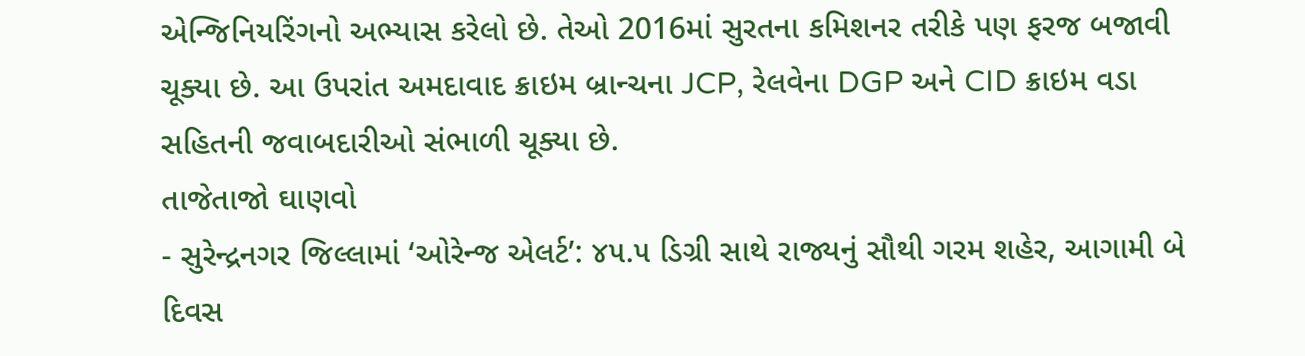એન્જિનિયરિંગનો અભ્યાસ કરેલો છે. તેઓ 2016માં સુરતના કમિશનર તરીકે પણ ફરજ બજાવી ચૂક્યા છે. આ ઉપરાંત અમદાવાદ ક્રાઇમ બ્રાન્ચના JCP, રેલવેના DGP અને CID ક્રાઇમ વડા સહિતની જવાબદારીઓ સંભાળી ચૂક્યા છે.
તાજેતાજો ઘાણવો
- સુરેન્દ્રનગર જિલ્લામાં ‘ઓરેન્જ એલર્ટ’: ૪૫.૫ ડિગ્રી સાથે રાજ્યનું સૌથી ગરમ શહેર, આગામી બે દિવસ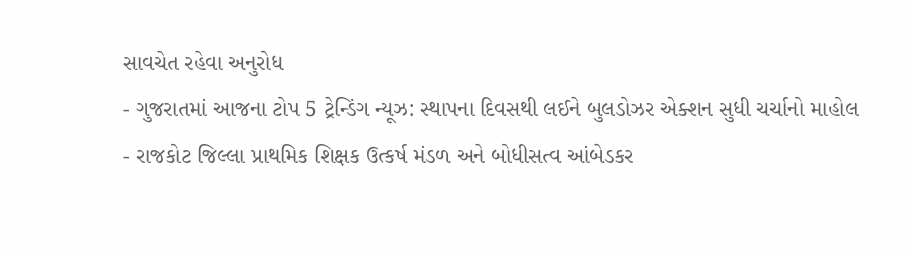સાવચેત રહેવા અનુરોધ
- ગુજરાતમાં આજના ટોપ 5 ટ્રેન્ડિંગ ન્યૂઝ: સ્થાપના દિવસથી લઈને બુલડોઝર એક્શન સુધી ચર્ચાનો માહોલ
- રાજકોટ જિલ્લા પ્રાથમિક શિક્ષક ઉત્કર્ષ મંડળ અને બોધીસત્વ આંબેડકર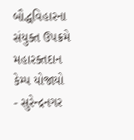બૌદ્ધવિહારના સંયુક્ત ઉપક્રમે મહારક્તદાન કેમ્પ યોજાયો
- સુરેન્દ્રનગર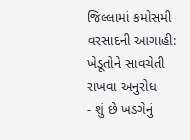જિલ્લામાં કમોસમી વરસાદની આગાહી: ખેડૂતોને સાવચેતી રાખવા અનુરોધ
- શું છે ખડગેનું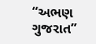“અભણ ગુજરાત”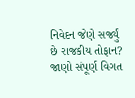નિવેદન જેણે સર્જ્યું છે રાજકીય તોફાન? જાણો સંપૂર્ણ વિગત